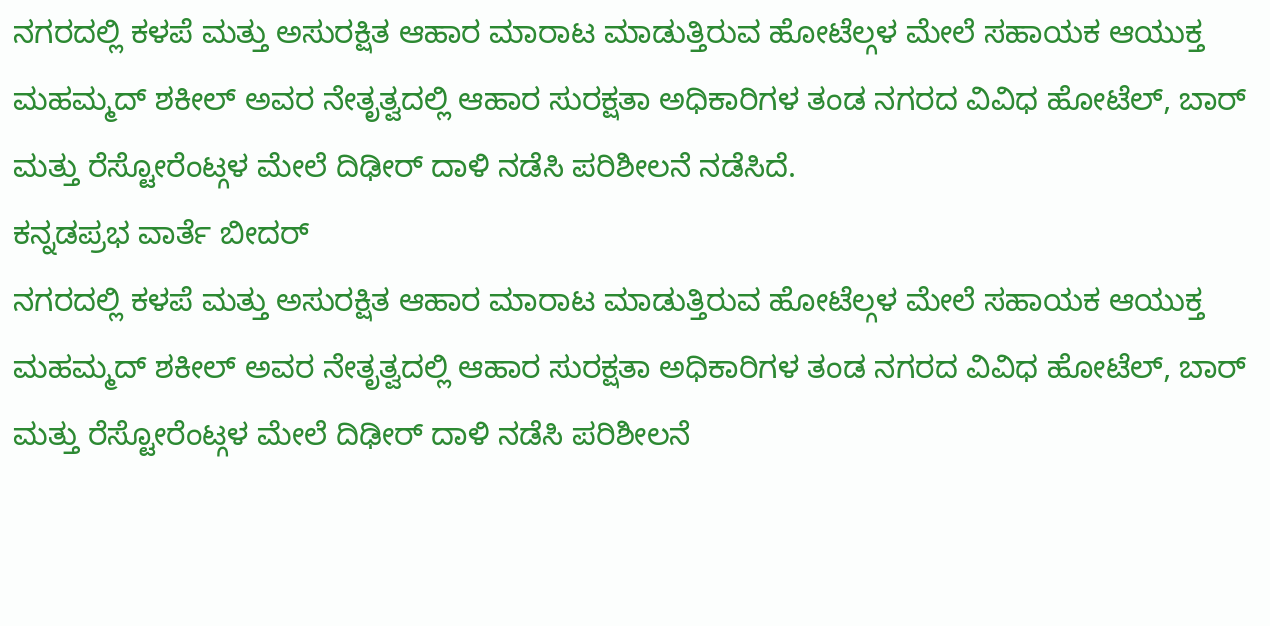ನಗರದಲ್ಲಿ ಕಳಪೆ ಮತ್ತು ಅಸುರಕ್ಷಿತ ಆಹಾರ ಮಾರಾಟ ಮಾಡುತ್ತಿರುವ ಹೋಟೆಲ್ಗಳ ಮೇಲೆ ಸಹಾಯಕ ಆಯುಕ್ತ ಮಹಮ್ಮದ್ ಶಕೀಲ್ ಅವರ ನೇತೃತ್ವದಲ್ಲಿ ಆಹಾರ ಸುರಕ್ಷತಾ ಅಧಿಕಾರಿಗಳ ತಂಡ ನಗರದ ವಿವಿಧ ಹೋಟೆಲ್, ಬಾರ್ ಮತ್ತು ರೆಸ್ಟೋರೆಂಟ್ಗಳ ಮೇಲೆ ದಿಢೀರ್ ದಾಳಿ ನಡೆಸಿ ಪರಿಶೀಲನೆ ನಡೆಸಿದೆ.
ಕನ್ನಡಪ್ರಭ ವಾರ್ತೆ ಬೀದರ್
ನಗರದಲ್ಲಿ ಕಳಪೆ ಮತ್ತು ಅಸುರಕ್ಷಿತ ಆಹಾರ ಮಾರಾಟ ಮಾಡುತ್ತಿರುವ ಹೋಟೆಲ್ಗಳ ಮೇಲೆ ಸಹಾಯಕ ಆಯುಕ್ತ ಮಹಮ್ಮದ್ ಶಕೀಲ್ ಅವರ ನೇತೃತ್ವದಲ್ಲಿ ಆಹಾರ ಸುರಕ್ಷತಾ ಅಧಿಕಾರಿಗಳ ತಂಡ ನಗರದ ವಿವಿಧ ಹೋಟೆಲ್, ಬಾರ್ ಮತ್ತು ರೆಸ್ಟೋರೆಂಟ್ಗಳ ಮೇಲೆ ದಿಢೀರ್ ದಾಳಿ ನಡೆಸಿ ಪರಿಶೀಲನೆ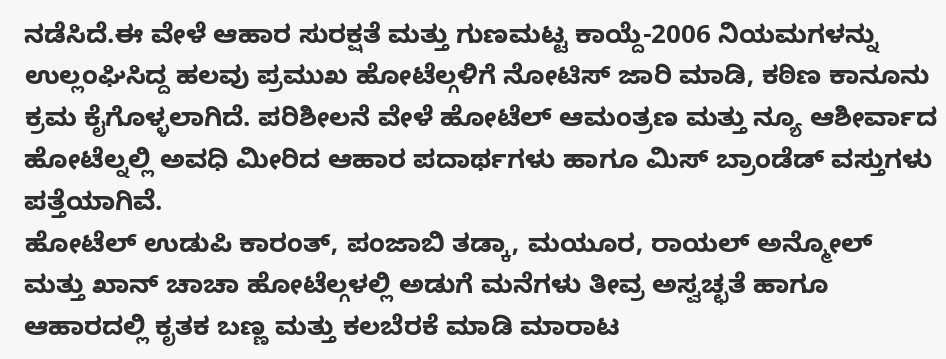ನಡೆಸಿದೆ.ಈ ವೇಳೆ ಆಹಾರ ಸುರಕ್ಷತೆ ಮತ್ತು ಗುಣಮಟ್ಟ ಕಾಯ್ದೆ-2006 ನಿಯಮಗಳನ್ನು ಉಲ್ಲಂಘಿಸಿದ್ದ ಹಲವು ಪ್ರಮುಖ ಹೋಟೆಲ್ಗಳಿಗೆ ನೋಟಿಸ್ ಜಾರಿ ಮಾಡಿ, ಕಠಿಣ ಕಾನೂನು ಕ್ರಮ ಕೈಗೊಳ್ಳಲಾಗಿದೆ. ಪರಿಶೀಲನೆ ವೇಳೆ ಹೋಟೆಲ್ ಆಮಂತ್ರಣ ಮತ್ತು ನ್ಯೂ ಆಶೀರ್ವಾದ ಹೋಟೆಲ್ನಲ್ಲಿ ಅವಧಿ ಮೀರಿದ ಆಹಾರ ಪದಾರ್ಥಗಳು ಹಾಗೂ ಮಿಸ್ ಬ್ರಾಂಡೆಡ್ ವಸ್ತುಗಳು ಪತ್ತೆಯಾಗಿವೆ.
ಹೋಟೆಲ್ ಉಡುಪಿ ಕಾರಂತ್, ಪಂಜಾಬಿ ತಡ್ಕಾ, ಮಯೂರ, ರಾಯಲ್ ಅನ್ಮೋಲ್ ಮತ್ತು ಖಾನ್ ಚಾಚಾ ಹೋಟೆಲ್ಗಳಲ್ಲಿ ಅಡುಗೆ ಮನೆಗಳು ತೀವ್ರ ಅಸ್ವಚ್ಛತೆ ಹಾಗೂ ಆಹಾರದಲ್ಲಿ ಕೃತಕ ಬಣ್ಣ ಮತ್ತು ಕಲಬೆರಕೆ ಮಾಡಿ ಮಾರಾಟ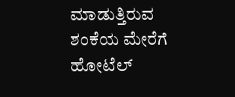ಮಾಡುತ್ತಿರುವ ಶಂಕೆಯ ಮೇರೆಗೆ ಹೋಟೆಲ್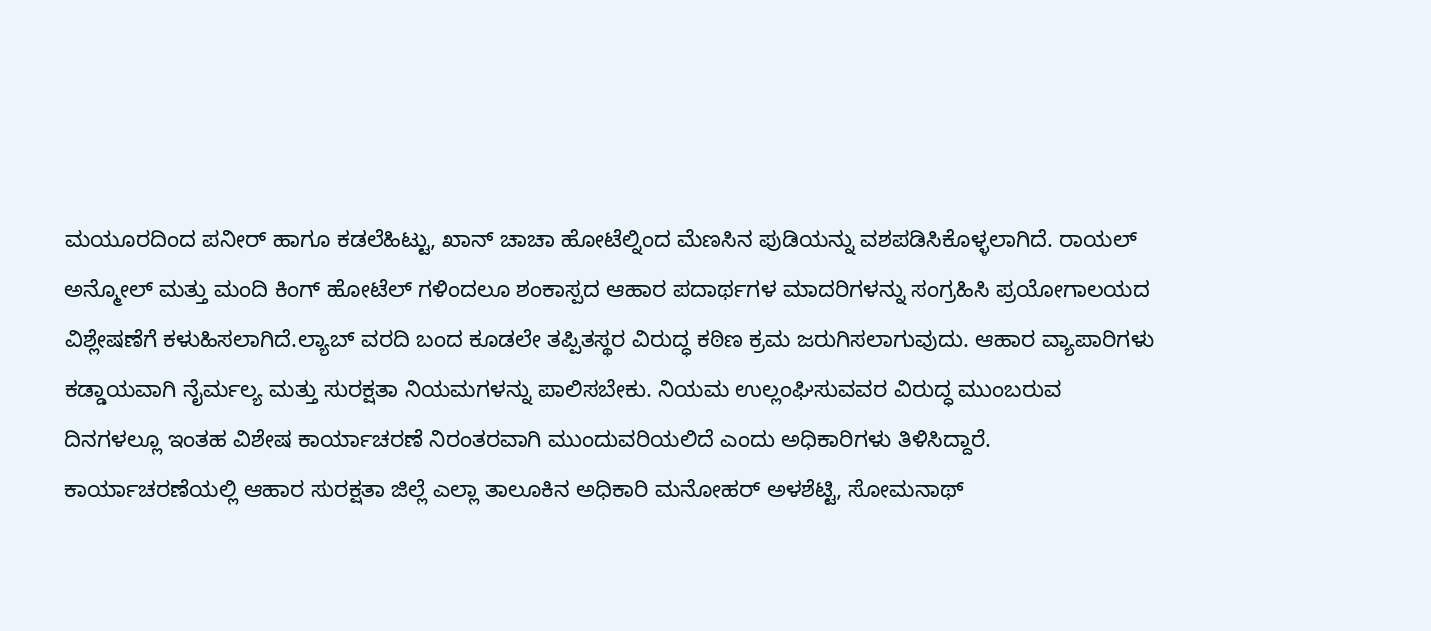ಮಯೂರದಿಂದ ಪನೀರ್ ಹಾಗೂ ಕಡಲೆಹಿಟ್ಟು, ಖಾನ್ ಚಾಚಾ ಹೋಟೆಲ್ನಿಂದ ಮೆಣಸಿನ ಪುಡಿಯನ್ನು ವಶಪಡಿಸಿಕೊಳ್ಳಲಾಗಿದೆ. ರಾಯಲ್ ಅನ್ಮೋಲ್ ಮತ್ತು ಮಂದಿ ಕಿಂಗ್ ಹೋಟೆಲ್ ಗಳಿಂದಲೂ ಶಂಕಾಸ್ಪದ ಆಹಾರ ಪದಾರ್ಥಗಳ ಮಾದರಿಗಳನ್ನು ಸಂಗ್ರಹಿಸಿ ಪ್ರಯೋಗಾಲಯದ ವಿಶ್ಲೇಷಣೆಗೆ ಕಳುಹಿಸಲಾಗಿದೆ.ಲ್ಯಾಬ್ ವರದಿ ಬಂದ ಕೂಡಲೇ ತಪ್ಪಿತಸ್ಥರ ವಿರುದ್ಧ ಕಠಿಣ ಕ್ರಮ ಜರುಗಿಸಲಾಗುವುದು. ಆಹಾರ ವ್ಯಾಪಾರಿಗಳು ಕಡ್ಡಾಯವಾಗಿ ನೈರ್ಮಲ್ಯ ಮತ್ತು ಸುರಕ್ಷತಾ ನಿಯಮಗಳನ್ನು ಪಾಲಿಸಬೇಕು. ನಿಯಮ ಉಲ್ಲಂಘಿಸುವವರ ವಿರುದ್ಧ ಮುಂಬರುವ ದಿನಗಳಲ್ಲೂ ಇಂತಹ ವಿಶೇಷ ಕಾರ್ಯಾಚರಣೆ ನಿರಂತರವಾಗಿ ಮುಂದುವರಿಯಲಿದೆ ಎಂದು ಅಧಿಕಾರಿಗಳು ತಿಳಿಸಿದ್ದಾರೆ.
ಕಾರ್ಯಾಚರಣೆಯಲ್ಲಿ ಆಹಾರ ಸುರಕ್ಷತಾ ಜಿಲ್ಲೆ ಎಲ್ಲಾ ತಾಲೂಕಿನ ಅಧಿಕಾರಿ ಮನೋಹರ್ ಅಳಶೆಟ್ಟಿ, ಸೋಮನಾಥ್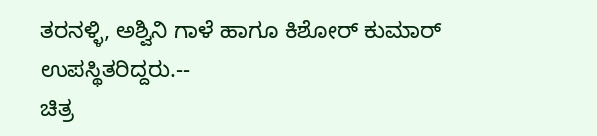ತರನಳ್ಳಿ, ಅಶ್ವಿನಿ ಗಾಳೆ ಹಾಗೂ ಕಿಶೋರ್ ಕುಮಾರ್ ಉಪಸ್ಥಿತರಿದ್ದರು.--
ಚಿತ್ರ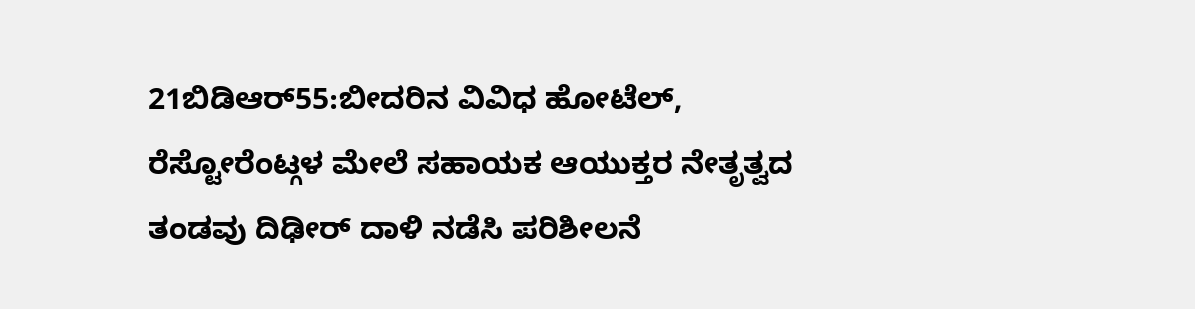21ಬಿಡಿಆರ್55:ಬೀದರಿನ ವಿವಿಧ ಹೋಟೆಲ್, ರೆಸ್ಟೋರೆಂಟ್ಗಳ ಮೇಲೆ ಸಹಾಯಕ ಆಯುಕ್ತರ ನೇತೃತ್ವದ ತಂಡವು ದಿಢೀರ್ ದಾಳಿ ನಡೆಸಿ ಪರಿಶೀಲನೆ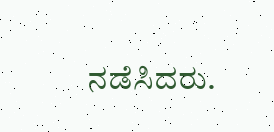ನಡೆಸಿದರು.